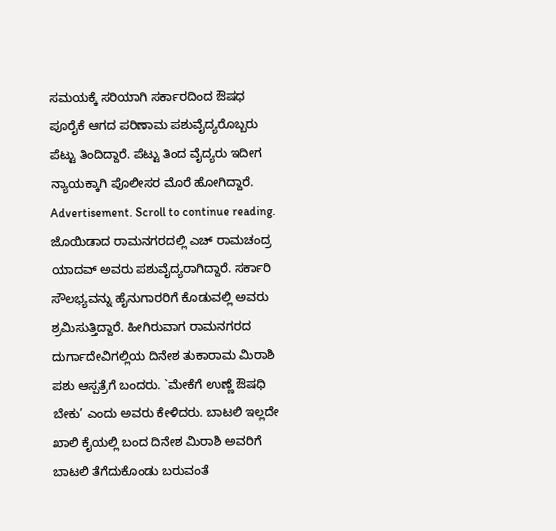ಸಮಯಕ್ಕೆ ಸರಿಯಾಗಿ ಸರ್ಕಾರದಿಂದ ಔಷಧ ಪೂರೈಕೆ ಆಗದ ಪರಿಣಾಮ ಪಶುವೈದ್ಯರೊಬ್ಬರು ಪೆಟ್ಟು ತಿಂದಿದ್ದಾರೆ. ಪೆಟ್ಟು ತಿಂದ ವೈದ್ಯರು ಇದೀಗ ನ್ಯಾಯಕ್ಕಾಗಿ ಪೊಲೀಸರ ಮೊರೆ ಹೋಗಿದ್ದಾರೆ.
Advertisement. Scroll to continue reading.
ಜೊಯಿಡಾದ ರಾಮನಗರದಲ್ಲಿ ಎಚ್ ರಾಮಚಂದ್ರ ಯಾದವ್ ಅವರು ಪಶುವೈದ್ಯರಾಗಿದ್ದಾರೆ. ಸರ್ಕಾರಿ ಸೌಲಭ್ಯವನ್ನು ಹೈನುಗಾರರಿಗೆ ಕೊಡುವಲ್ಲಿ ಅವರು ಶ್ರಮಿಸುತ್ತಿದ್ದಾರೆ. ಹೀಗಿರುವಾಗ ರಾಮನಗರದ ದುರ್ಗಾದೇವಿಗಲ್ಲಿಯ ದಿನೇಶ ತುಕಾರಾಮ ಮಿರಾಶಿ ಪಶು ಆಸ್ಪತ್ರೆಗೆ ಬಂದರು. `ಮೇಕೆಗೆ ಉಣ್ಣೆ ಔಷಧಿ ಬೇಕು’ ಎಂದು ಅವರು ಕೇಳಿದರು. ಬಾಟಲಿ ಇಲ್ಲದೇ ಖಾಲಿ ಕೈಯಲ್ಲಿ ಬಂದ ದಿನೇಶ ಮಿರಾಶಿ ಅವರಿಗೆ ಬಾಟಲಿ ತೆಗೆದುಕೊಂಡು ಬರುವಂತೆ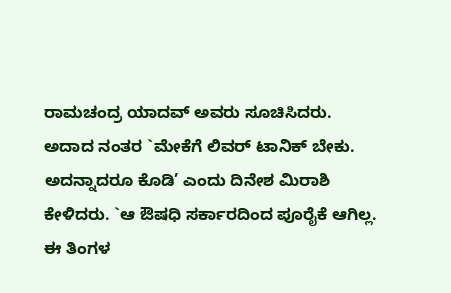ರಾಮಚಂದ್ರ ಯಾದವ್ ಅವರು ಸೂಚಿಸಿದರು.
ಅದಾದ ನಂತರ `ಮೇಕೆಗೆ ಲಿವರ್ ಟಾನಿಕ್ ಬೇಕು. ಅದನ್ನಾದರೂ ಕೊಡಿ’ ಎಂದು ದಿನೇಶ ಮಿರಾಶಿ ಕೇಳಿದರು. `ಆ ಔಷಧಿ ಸರ್ಕಾರದಿಂದ ಪೂರೈಕೆ ಆಗಿಲ್ಲ. ಈ ತಿಂಗಳ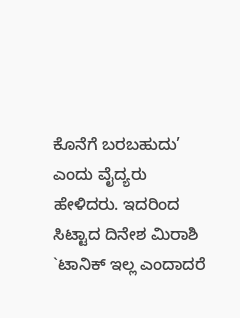ಕೊನೆಗೆ ಬರಬಹುದು’ ಎಂದು ವೈದ್ಯರು ಹೇಳಿದರು. ಇದರಿಂದ ಸಿಟ್ಟಾದ ದಿನೇಶ ಮಿರಾಶಿ `ಟಾನಿಕ್ ಇಲ್ಲ ಎಂದಾದರೆ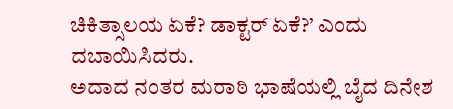ಚಿಕಿತ್ಸಾಲಯ ಏಕೆ? ಡಾಕ್ಟರ್ ಏಕೆ?’ ಎಂದು ದಬಾಯಿಸಿದರು.
ಅದಾದ ನಂತರ ಮರಾಠಿ ಭಾಷೆಯಲ್ಲಿ ಬೈದ ದಿನೇಶ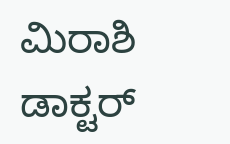ಮಿರಾಶಿ ಡಾಕ್ಟರ್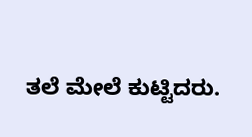ತಲೆ ಮೇಲೆ ಕುಟ್ಟಿದರು.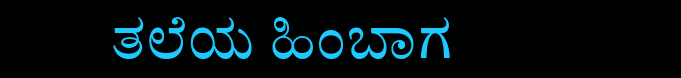ತಲೆಯ ಹಿಂಬಾಗ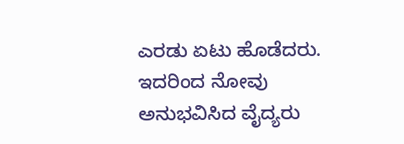ಎರಡು ಏಟು ಹೊಡೆದರು. ಇದರಿಂದ ನೋವು ಅನುಭವಿಸಿದ ವೈದ್ಯರು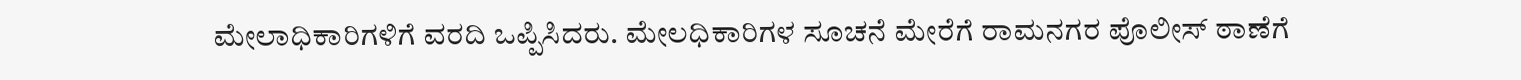ಮೇಲಾಧಿಕಾರಿಗಳಿಗೆ ವರದಿ ಒಪ್ಪಿಸಿದರು. ಮೇಲಧಿಕಾರಿಗಳ ಸೂಚನೆ ಮೇರೆಗೆ ರಾಮನಗರ ಪೊಲೀಸ್ ಠಾಣೆಗೆ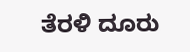ತೆರಳಿ ದೂರು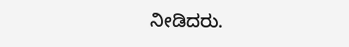ನೀಡಿದರು.